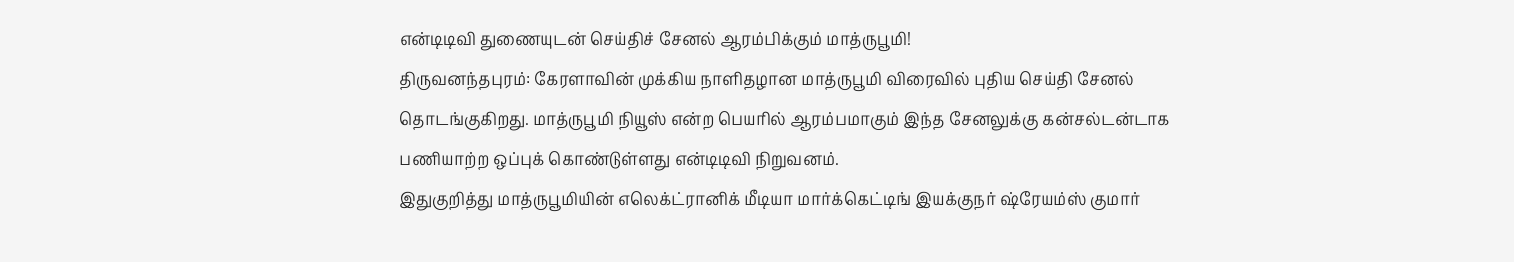என்டிடிவி துணையுடன் செய்திச் சேனல் ஆரம்பிக்கும் மாத்ருபூமி!
திருவனந்தபுரம்: கேரளாவின் முக்கிய நாளிதழான மாத்ருபூமி விரைவில் புதிய செய்தி சேனல் தொடங்குகிறது. மாத்ருபூமி நியூஸ் என்ற பெயரில் ஆரம்பமாகும் இந்த சேனலுக்கு கன்சல்டன்டாக பணியாற்ற ஒப்புக் கொண்டுள்ளது என்டிடிவி நிறுவனம்.
இதுகுறித்து மாத்ருபூமியின் எலெக்ட்ரானிக் மீடியா மார்க்கெட்டிங் இயக்குநர் ஷ்ரேயம்ஸ் குமார்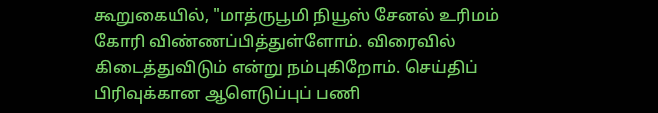கூறுகையில், "மாத்ருபூமி நியூஸ் சேனல் உரிமம் கோரி விண்ணப்பித்துள்ளோம். விரைவில் கிடைத்துவிடும் என்று நம்புகிறோம். செய்திப் பிரிவுக்கான ஆளெடுப்புப் பணி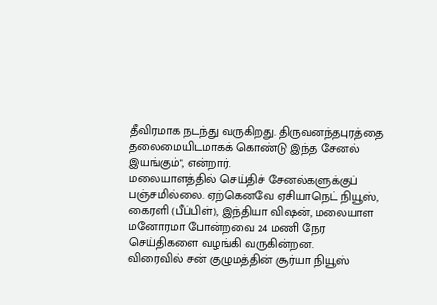தீவிரமாக நடந்து வருகிறது. திருவனந்தபுரத்தை தலைமையிடமாகக் கொண்டு இந்த சேனல் இயங்கும்", என்றார்.
மலையாளத்தில் செய்திச் சேனல்களுக்குப் பஞ்சமில்லை. ஏற்கெனவே ஏசியாநெட் நியூஸ், கைரளி (பீப்பிள்), இந்தியா விஷன், மலையாள மனோரமா போன்றவை 24 மணி நேர செய்திகளை வழங்கி வருகின்றன.
விரைவில் சன் குழுமத்தின் சூர்யா நியூஸ்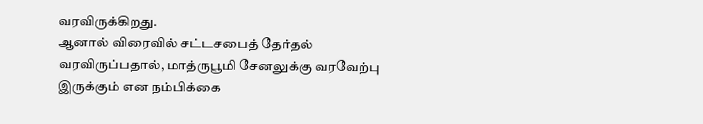வரவிருக்கிறது.
ஆனால் விரைவில் சட்டசபைத் தேர்தல் வரவிருப்பதால், மாத்ருபூமி சேனலுக்கு வரவேற்பு இருக்கும் என நம்பிக்கை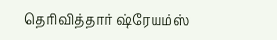தெரிவித்தார் ஷ்ரேயம்ஸ்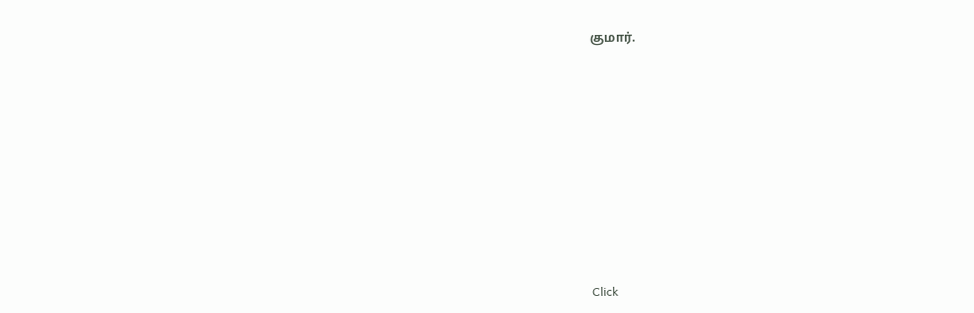குமார்.












Click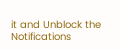it and Unblock the Notifications